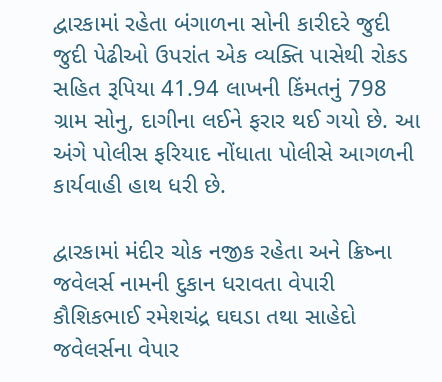દ્વારકામાં રહેતા બંગાળના સોની કારીદરે જુદી જુદી પેઢીઓ ઉપરાંત એક વ્યક્તિ પાસેથી રોકડ સહિત રૂપિયા 41.94 લાખની કિંમતનું 798 ગ્રામ સોનુ, દાગીના લઈને ફરાર થઈ ગયો છે. આ અંગે પોલીસ ફરિયાદ નોંધાતા પોલીસે આગળની કાર્યવાહી હાથ ધરી છે.

દ્વારકામાં મંદીર ચોક નજીક રહેતા અને ક્રિષ્ના જવેલર્સ નામની દુકાન ધરાવતા વેપારી કૌશિકભાઈ રમેશચંદ્ર ઘઘડા તથા સાહેદો જવેલર્સના વેપાર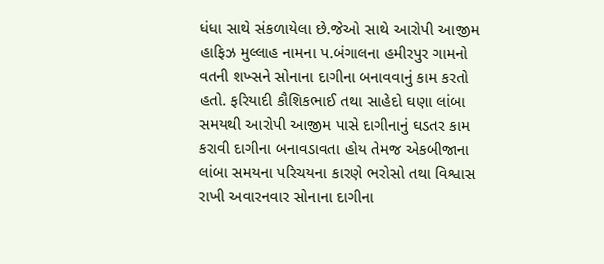ધંધા સાથે સંકળાયેલા છે.જેઓ સાથે આરોપી આજીમ હાફિઝ મુલ્લાહ નામના પ.બંગાલના હમીરપુર ગામનો વતની શખ્સને સોનાના દાગીના બનાવવાનું કામ કરતો હતો. ફરિયાદી કૌશિકભાઈ તથા સાહેદો ઘણા લાંબા સમયથી આરોપી આજીમ પાસે દાગીનાનું ઘડતર કામ કરાવી દાગીના બનાવડાવતા હોય તેમજ એકબીજાના લાંબા સમયના પરિચયના કારણે ભરોસો તથા વિશ્વાસ રાખી અવારનવાર સોનાના દાગીના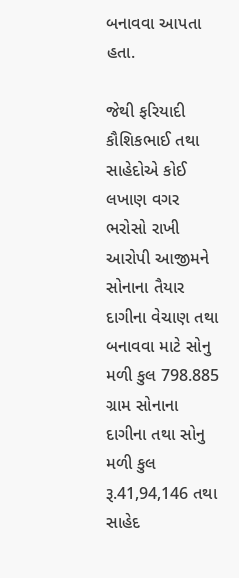બનાવવા આપતા હતા.

જેથી ફરિયાદી કૌશિકભાઈ તથા સાહેદોએ કોઈ લખાણ વગર ભરોસો રાખી આરોપી આજીમને સોનાના તૈયાર દાગીના વેચાણ તથા બનાવવા માટે સોનુ મળી કુલ 798.885 ગ્રામ સોનાના દાગીના તથા સોનુ મળી કુલ રૂ.41,94,146 તથા સાહેદ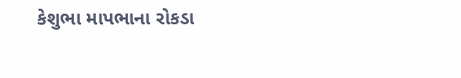કેશુભા માપભાના રોકડા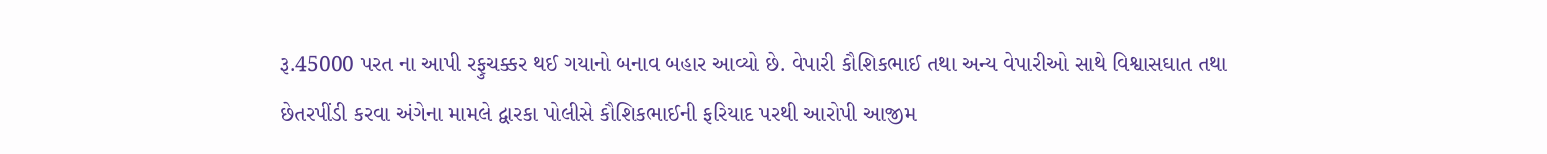રૂ.45000 પરત ના આપી રફુચક્કર થઈ ગયાનો બનાવ બહાર આવ્યો છે. વેપારી કૌશિકભાઈ તથા અન્ય વેપારીઓ સાથે વિશ્વાસઘાત તથા છેતરપીંડી કરવા અંગેના મામલે દ્વારકા પોલીસે કૌશિકભાઈની ફરિયાદ પરથી આરોપી આજીમ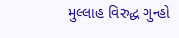મુલ્લાહ વિરુદ્ધ ગુન્હો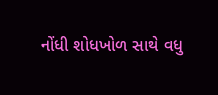નોંધી શોધખોળ સાથે વધુ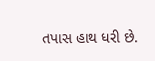તપાસ હાથ ધરી છે.